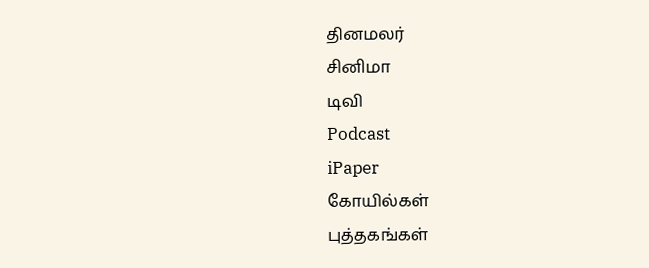தினமலர்
சினிமா
டிவி
Podcast
iPaper
கோயில்கள்
புத்தகங்கள்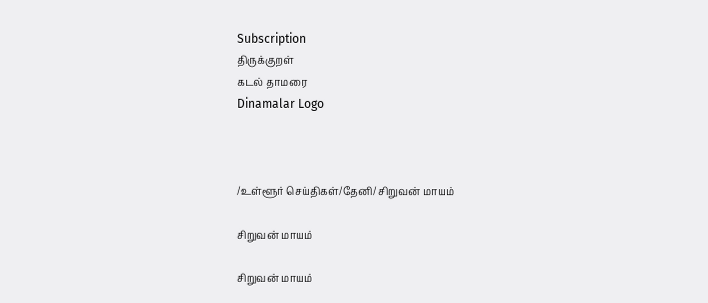Subscription
திருக்குறள்
கடல் தாமரை
Dinamalar Logo



/உள்ளூர் செய்திகள்/தேனி/ சிறுவன் மாயம்

சிறுவன் மாயம்

சிறுவன் மாயம்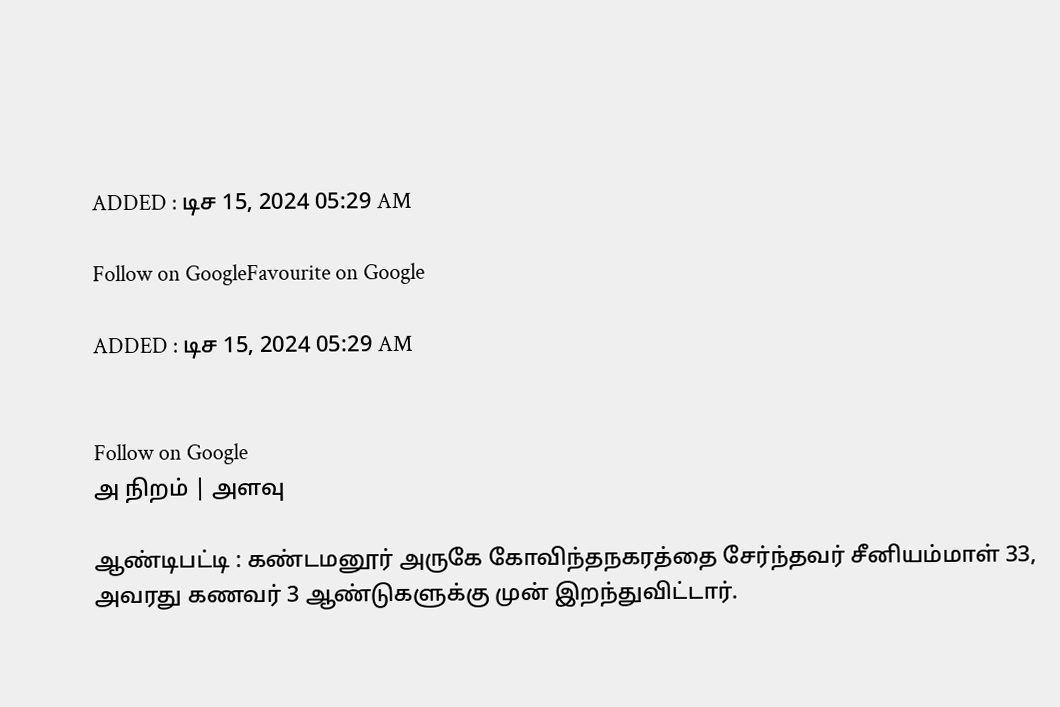ADDED : டிச 15, 2024 05:29 AM

Follow on GoogleFavourite on Google

ADDED : டிச 15, 2024 05:29 AM


Follow on Google
அ நிறம் | அளவு

ஆண்டிபட்டி : கண்டமனூர் அருகே கோவிந்தநகரத்தை சேர்ந்தவர் சீனியம்மாள் 33, அவரது கணவர் 3 ஆண்டுகளுக்கு முன் இறந்துவிட்டார்.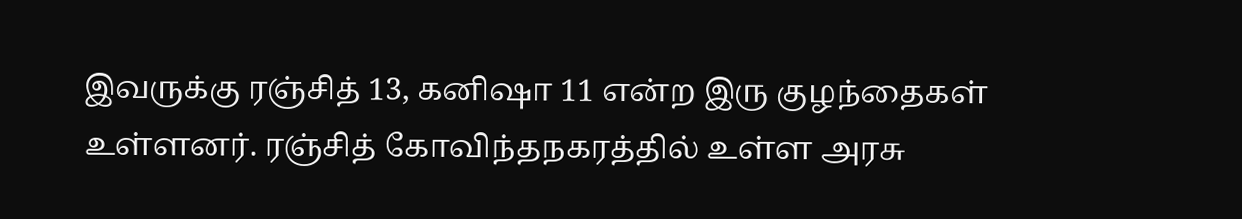இவருக்கு ரஞ்சித் 13, கனிஷா 11 என்ற இரு குழந்தைகள் உள்ளனர். ரஞ்சித் கோவிந்தநகரத்தில் உள்ள அரசு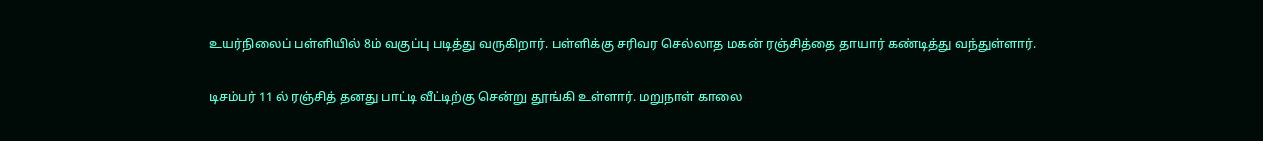உயர்நிலைப் பள்ளியில் 8ம் வகுப்பு படித்து வருகிறார். பள்ளிக்கு சரிவர செல்லாத மகன் ரஞ்சித்தை தாயார் கண்டித்து வந்துள்ளார்.

டிசம்பர் 11 ல் ரஞ்சித் தனது பாட்டி வீட்டிற்கு சென்று தூங்கி உள்ளார். மறுநாள் காலை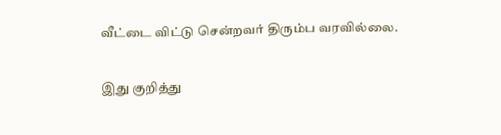வீட்டை விட்டு சென்றவர் திரும்ப வரவில்லை.

இது குறித்து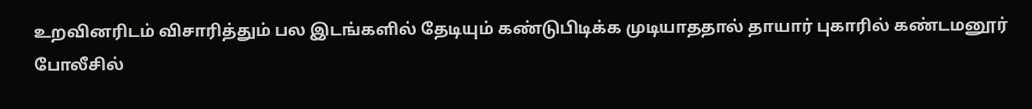உறவினரிடம் விசாரித்தும் பல இடங்களில் தேடியும் கண்டுபிடிக்க முடியாததால் தாயார் புகாரில் கண்டமனூர் போலீசில்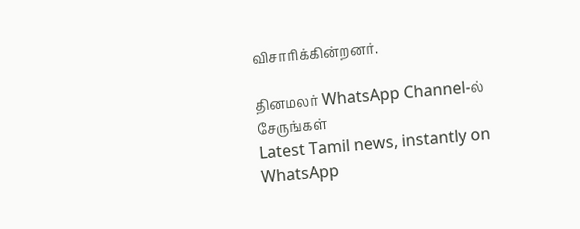விசாரிக்கின்றனர்.

தினமலர் WhatsApp Channel-ல் சேருங்கள்
Latest Tamil news, instantly on WhatsApp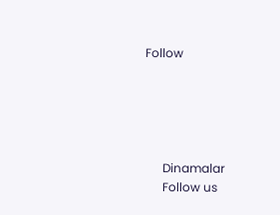Follow





      Dinamalar
      Follow us